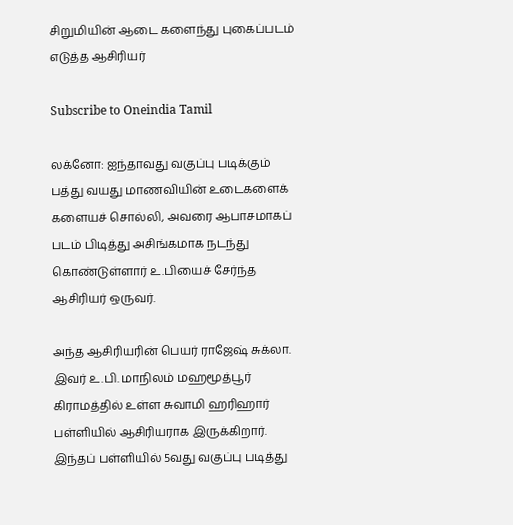சிறுமியின் ஆடை களைந்து புகைப்படம் எடுத்த ஆசிரியர்

Subscribe to Oneindia Tamil

லக்னோ: ஐந்தாவது வகுப்பு படிக்கும் பத்து வயது மாணவியின் உடைகளைக் களையச் சொல்லி, அவரை ஆபாசமாகப் படம் பிடித்து அசிங்கமாக நடந்து கொண்டுள்ளார் உ.பியைச் சேர்ந்த ஆசிரியர் ஒருவர்.

அந்த ஆசிரியரின் பெயர் ராஜேஷ் சுக்லா. இவர் உ.பி. மாநிலம் மஹமூத்பூர் கிராமத்தில் உள்ள சுவாமி ஹரிஹார் பள்ளியில் ஆசிரியராக இருக்கிறார். இந்தப் பள்ளியில் 5வது வகுப்பு படித்து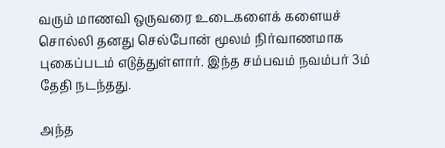வரும் மாணவி ஒருவரை உடைகளைக் களையச் சொல்லி தனது செல்போன் மூலம் நிர்வாணமாக புகைப்படம் எடுத்துள்ளார். இந்த சம்பவம் நவம்பர் 3ம் தேதி நடந்தது.

அந்த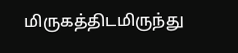மிருகத்திடமிருந்து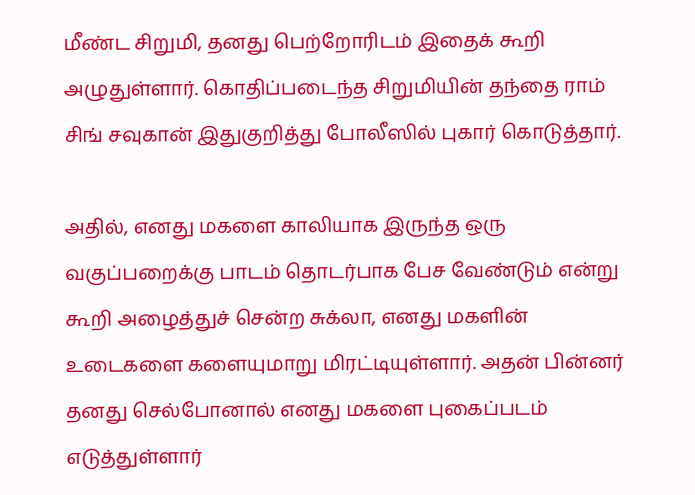மீண்ட சிறுமி, தனது பெற்றோரிடம் இதைக் கூறி அழுதுள்ளார். கொதிப்படைந்த சிறுமியின் தந்தை ராம் சிங் சவுகான் இதுகுறித்து போலீஸில் புகார் கொடுத்தார்.

அதில், எனது மகளை காலியாக இருந்த ஒரு வகுப்பறைக்கு பாடம் தொடர்பாக பேச வேண்டும் என்று கூறி அழைத்துச் சென்ற சுக்லா, எனது மகளின் உடைகளை களையுமாறு மிரட்டியுள்ளார். அதன் பின்னர் தனது செல்போனால் எனது மகளை புகைப்படம் எடுத்துள்ளார்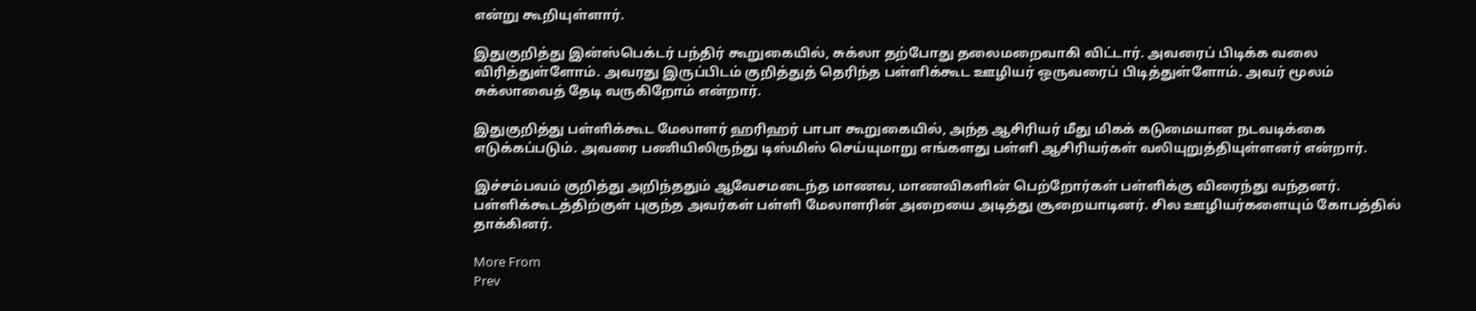என்று கூறியுள்ளார்.

இதுகுறித்து இன்ஸ்பெக்டர் பந்திர் கூறுகையில், சுக்லா தற்போது தலைமறைவாகி விட்டார். அவரைப் பிடிக்க வலை விரித்துள்ளோம். அவரது இருப்பிடம் குறித்துத் தெரிந்த பள்ளிக்கூட ஊழியர் ஒருவரைப் பிடித்துள்ளோம். அவர் மூலம் சுக்லாவைத் தேடி வருகிறோம் என்றார்.

இதுகுறித்து பள்ளிக்கூட மேலாளர் ஹரிஹர் பாபா கூறுகையில், அந்த ஆசிரியர் மீது மிகக் கடுமையான நடவடிக்கை எடுக்கப்படும். அவரை பணியிலிருந்து டிஸ்மிஸ் செய்யுமாறு எங்களது பள்ளி ஆசிரியர்கள் வலியுறுத்தியுள்ளனர் என்றார்.

இச்சம்பவம் குறித்து அறிந்ததும் ஆவேசமடைந்த மாணவ, மாணவிகளின் பெற்றோர்கள் பள்ளிக்கு விரைந்து வந்தனர். பள்ளிக்கூடத்திற்குள் புகுந்த அவர்கள் பள்ளி மேலாளரின் அறையை அடித்து சூறையாடினர். சில ஊழியர்களையும் கோபத்தில் தாக்கினர்.

More From
Prev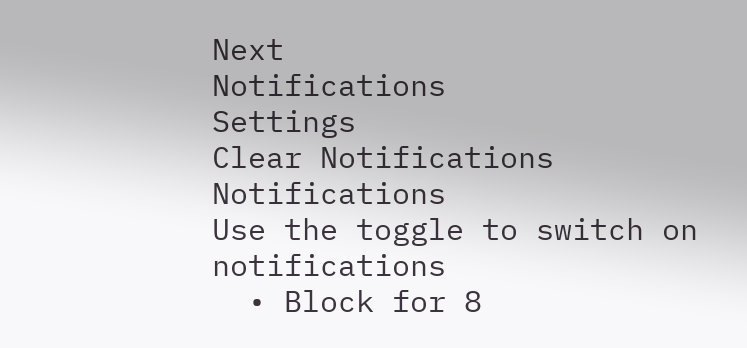Next
Notifications
Settings
Clear Notifications
Notifications
Use the toggle to switch on notifications
  • Block for 8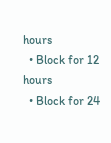hours
  • Block for 12 hours
  • Block for 24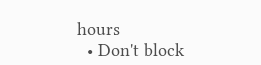hours
  • Don't block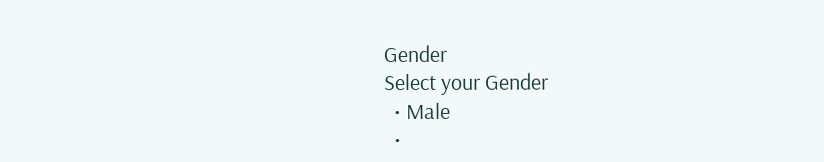Gender
Select your Gender
  • Male
  •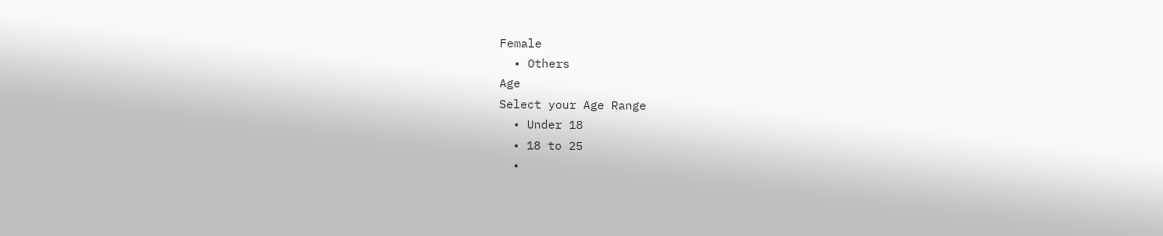Female
  • Others
Age
Select your Age Range
  • Under 18
  • 18 to 25
  •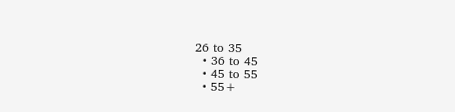26 to 35
  • 36 to 45
  • 45 to 55
  • 55+